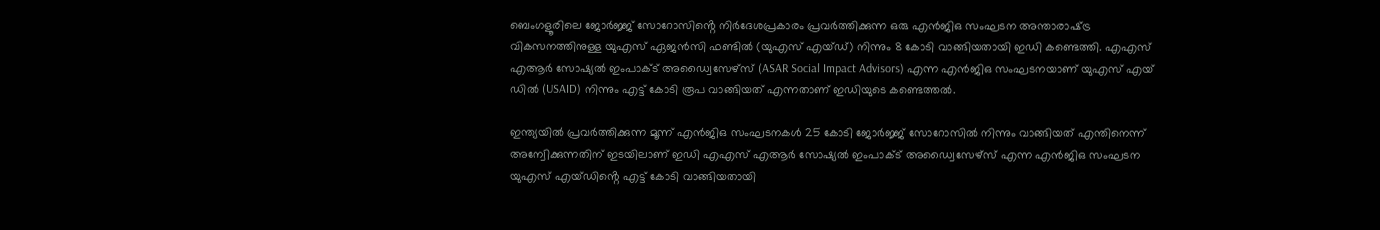ബെംഗളൂരിലെ ജോര്‍ജ്ജ് സോറോസിൻ്റെ നിര്‍ദേശപ്രകാരം പ്രവര്‍ത്തിക്കുന്ന ഒരു എന്‍ജിഒ സംഘടന അന്താരാഷ്‌ട്ര വികസനത്തിനുള്ള യുഎസ് ഏജന്‍സി ഫണ്ടില്‍ (യുഎസ് എയ്ഡ്) നിന്നും 8 കോടി വാങ്ങിയതായി ഇഡി കണ്ടെത്തി. എഎസ് എആര്‍ സോഷ്യല്‍ ഇംപാക്ട് അഡ്വൈസേഴ്സ് (ASAR Social Impact Advisors) എന്ന എന്‍ജിഒ സംഘടനയാണ് യുഎസ് എയ് ഡില്‍ (USAID) നിന്നും എട്ട് കോടി രൂപ വാങ്ങിയത് എന്നതാണ് ഇഡിയുടെ കണ്ടെത്തല്‍.

ഇന്ത്യയില്‍ പ്രവര്‍ത്തിക്കുന്ന മൂന്ന് എന്‍ജിഒ സംഘടനകള്‍ 25 കോടി ജോര്‍ജ്ജ് സോറോസില്‍ നിന്നും വാങ്ങിയത് എന്തിനെന്ന് അന്വേിക്കുന്നതിന് ഇടയിലാണ് ഇഡി എഎസ് എആര്‍ സോഷ്യല്‍ ഇംപാക്ട് അഡ്വൈസേഴ്സ് എന്ന എന്‍ജിഒ സംഘടന യുഎസ് എയ്ഡിൻ്റെ എട്ട് കോടി വാങ്ങിയതായി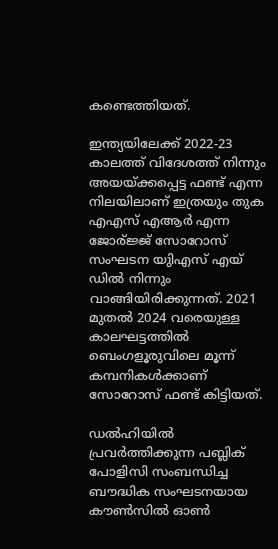കണ്ടെത്തിയത്.

ഇന്ത്യയിലേക്ക് 2022-23 കാലത്ത് വിദേശത്ത് നിന്നും അയയ്‌ക്കപ്പെട്ട ഫണ്ട് എന്ന നിലയിലാണ് ഇത്രയും തുക എഎസ് എആര്‍ എന്ന ജോര്ജ്ജ് സോറോസ് സംഘടന യുിഎസ് എയ് ഡില്‍ നിന്നും വാങ്ങിയിരിക്കുന്നത്. 2021 മുതല്‍ 2024 വരെയുള്ള കാലഘട്ടത്തില്‍ ബെംഗളൂരുവിലെ മൂന്ന് കമ്പനികള്‍ക്കാണ് സോറോസ് ഫണ്ട് കിട്ടിയത്.

ഡല്‍ഹിയില്‍ പ്രവര്‍ത്തിക്കുന്ന പബ്ലിക് പോളിസി സംബന്ധിച്ച ബൗദ്ധിക സംഘടനയായ കൗണ്‍സില്‍ ഓണ്‍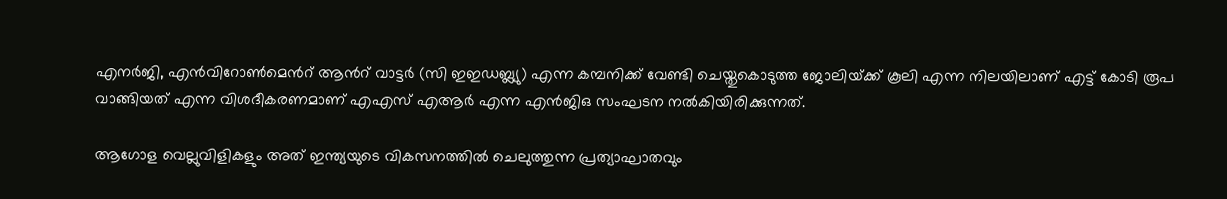എനര്‍ജി, എന്‍വിറോണ്‍മെന്‍റ് ആന്‍റ് വാട്ടര്‍ (സി ഇഇഡബ്ല്യു) എന്ന കമ്പനിക്ക് വേണ്ടി ചെയ്തുകൊടുത്ത ജോലിയ്‌ക്ക് കൂലി എന്ന നിലയിലാണ് എട്ട് കോടി രൂപ വാങ്ങിയത് എന്ന വിശദീകരണമാണ് എഎസ് എആര്‍ എന്ന എന്‍ജിഒ സംഘടന നല്‍കിയിരിക്കുന്നത്.

ആഗോള വെല്ലുവിളികളും അത് ഇന്ത്യയുടെ വികസനത്തില്‍ ചെലുത്തുന്ന പ്രത്യാഘാതവും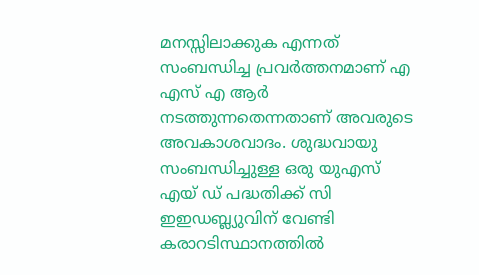മനസ്സിലാക്കുക എന്നത് സംബന്ധിച്ച പ്രവര്‍ത്തനമാണ് എ എസ് എ ആര്‍ നടത്തുന്നതെന്നതാണ് അവരുടെ അവകാശവാദം. ശുദ്ധവായു സംബന്ധിച്ചുള്ള ഒരു യുഎസ് എയ് ഡ് പദ്ധതിക്ക് സി ഇഇഡബ്ല്യുവിന് വേണ്ടി കരാറടിസ്ഥാനത്തില്‍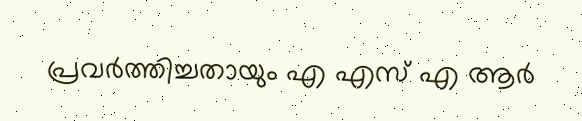പ്രവര്‍ത്തിച്ചതായും എ എസ് എ ആര്‍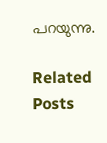പറയുന്നു.

Related Posts